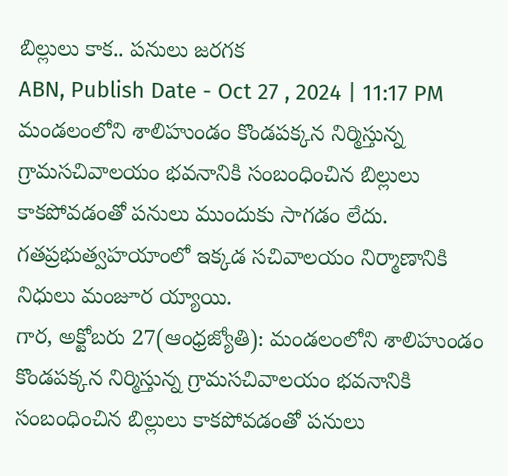బిల్లులు కాక.. పనులు జరగక
ABN, Publish Date - Oct 27 , 2024 | 11:17 PM
మండలంలోని శాలిహుండం కొండపక్కన నిర్మిస్తున్న గ్రామసచివాలయం భవనానికి సంబంధించిన బిల్లులు కాకపోవడంతో పనులు ముందుకు సాగడం లేదు. గతప్రభుత్వహయాంలో ఇక్కడ సచివాలయం నిర్మాణానికి నిధులు మంజూర య్యాయి.
గార, అక్టోబరు 27(ఆంధ్రజ్యోతి): మండలంలోని శాలిహుండం కొండపక్కన నిర్మిస్తున్న గ్రామసచివాలయం భవనానికి సంబంధించిన బిల్లులు కాకపోవడంతో పనులు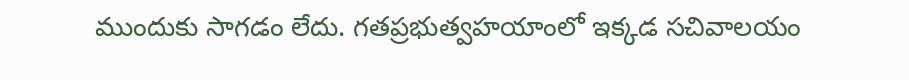ముందుకు సాగడం లేదు. గతప్రభుత్వహయాంలో ఇక్కడ సచివాలయం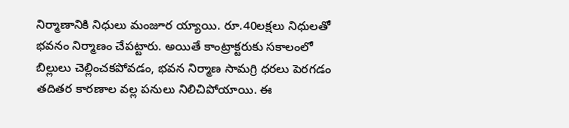నిర్మాణానికి నిధులు మంజూర య్యాయి. రూ.40లక్షలు నిధులతో భవనం నిర్మాణం చేపట్టారు. అయితే కాంట్రాక్టరుకు సకాలంలో బిల్లులు చెల్లించకపోవడం, భవన నిర్మాణ సామగ్రి ధరలు పెరగడం తదితర కారణాల వల్ల పనులు నిలిచిపోయాయి. ఈ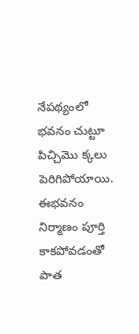నేపథ్యంలో భవనం చుట్టూ పిచ్చిమొ క్కలు పెరిగిపోయాయి. ఈభవనం నిర్మాణం పూర్తి కాకపోవడంతో పాత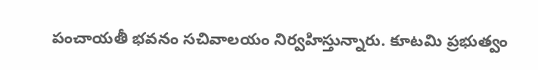పంచాయతీ భవనం సచివాలయం నిర్వహిస్తున్నారు. కూటమి ప్రభుత్వం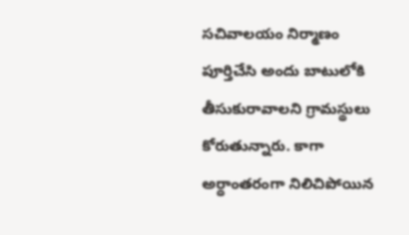సచివాలయం నిర్మాణం పూర్తిచేసి అందు బాటులోకి తీసుకురావాలని గ్రామస్థులు కోరుతున్నారు. కాగా అర్ధాంతరంగా నిలిచిపోయిన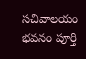సచివాలయం భవనం పూర్తి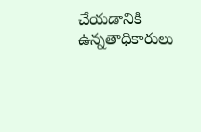చేయడానికి ఉన్నతాధికారులు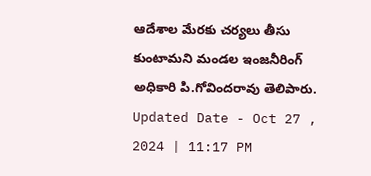ఆదేశాల మేరకు చర్యలు తీసు కుంటామని మండల ఇంజనీరింగ్ అధికారి పి.గోవిందరావు తెలిపారు.
Updated Date - Oct 27 , 2024 | 11:17 PM